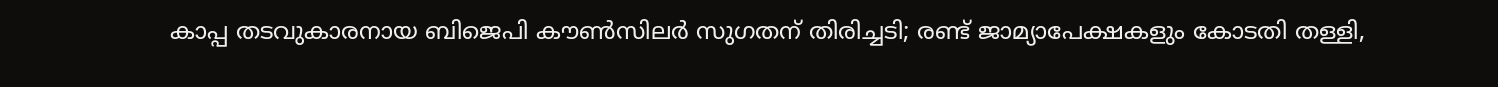കാപ്പ തടവുകാരനായ ബിജെപി കൗണ്‍സിലര്‍ സുഗതന് തിരിച്ചടി; രണ്ട് ജാമ്യാപേക്ഷകളും കോടതി തള്ളി,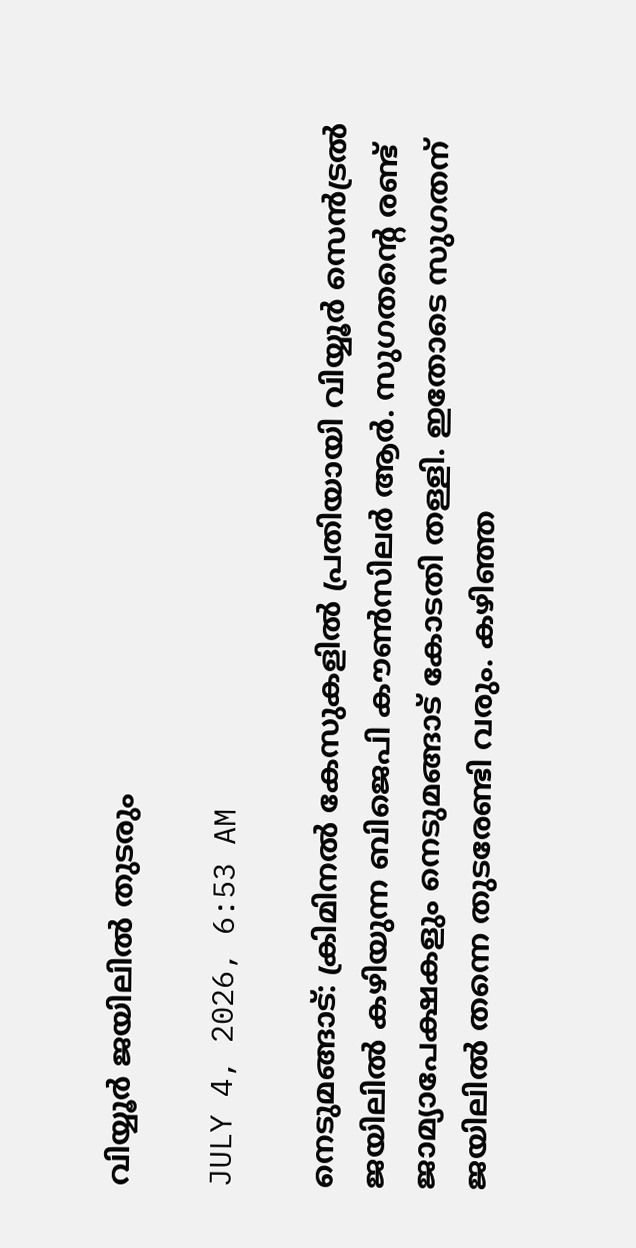വിയ്യൂര്‍ ജയിലില്‍ തുടരും

JULY 4, 2026, 6:53 AM

നെടുമങ്ങാട്: ക്രിമിനല്‍ കേസുകളില്‍ പ്രതിയായി വിയ്യൂര്‍ സെന്‍ട്രല്‍ ജയിലില്‍ കഴിയുന്ന ബിജെപി കൗണ്‍സിലര്‍ ആര്‍. സുഗതന്റെ രണ്ട് ജാമ്യാപേക്ഷകളും നെടുമങ്ങാട് കോടതി തള്ളി. ഇതോടെ സുഗതന് ജയിലില്‍ തന്നെ തുടരേണ്ടി വരും. കഴിഞ്ഞ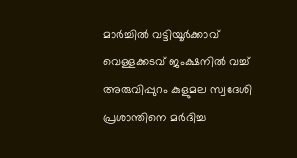മാര്‍ച്ചില്‍ വട്ടിയൂര്‍ക്കാവ് വെള്ളക്കടവ് ജംക്ഷനില്‍ വച്ച് അരുവിപ്പുറം കുളുമല സ്വദേശി പ്രശാന്തിനെ മര്‍ദിച്ച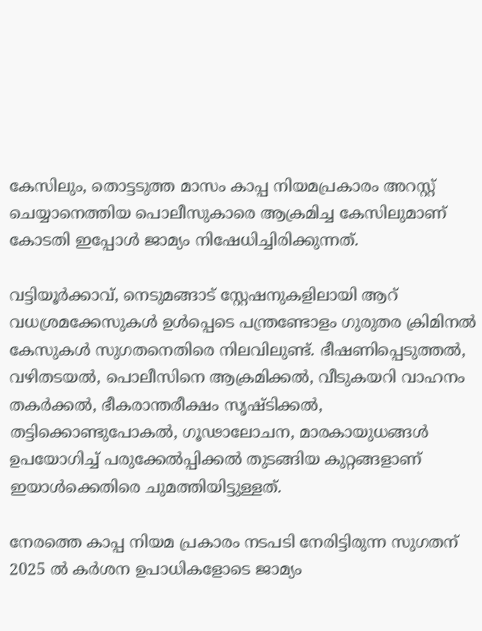കേസിലും, തൊട്ടടുത്ത മാസം കാപ്പ നിയമപ്രകാരം അറസ്റ്റ് ചെയ്യാനെത്തിയ പൊലീസുകാരെ ആക്രമിച്ച കേസിലുമാണ് കോടതി ഇപ്പോള്‍ ജാമ്യം നിഷേധിച്ചിരിക്കുന്നത്.

വട്ടിയൂര്‍ക്കാവ്, നെടുമങ്ങാട് സ്റ്റേഷനുകളിലായി ആറ് വധശ്രമക്കേസുകള്‍ ഉള്‍പ്പെടെ പന്ത്രണ്ടോളം ഗുരുതര ക്രിമിനല്‍ കേസുകള്‍ സുഗതനെതിരെ നിലവിലുണ്ട്. ഭീഷണിപ്പെടുത്തല്‍, വഴിതടയല്‍, പൊലീസിനെ ആക്രമിക്കല്‍, വീടുകയറി വാഹനം തകര്‍ക്കല്‍, ഭീകരാന്തരീക്ഷം സൃഷ്ടിക്കല്‍, തട്ടിക്കൊണ്ടുപോകല്‍, ഗൂഢാലോചന, മാരകായുധങ്ങള്‍ ഉപയോഗിച്ച് പരുക്കേല്‍പ്പിക്കല്‍ തുടങ്ങിയ കുറ്റങ്ങളാണ് ഇയാള്‍ക്കെതിരെ ചുമത്തിയിട്ടുള്ളത്.

നേരത്തെ കാപ്പ നിയമ പ്രകാരം നടപടി നേരിട്ടിരുന്ന സുഗതന് 2025 ല്‍ കര്‍ശന ഉപാധികളോടെ ജാമ്യം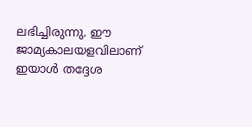ലഭിച്ചിരുന്നു. ഈ ജാമ്യകാലയളവിലാണ് ഇയാള്‍ തദ്ദേശ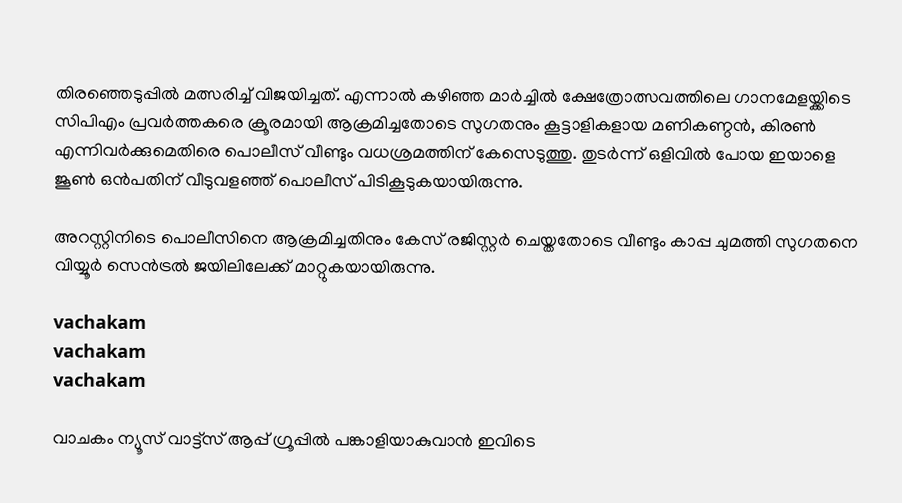തിരഞ്ഞെടുപ്പില്‍ മത്സരിച്ച് വിജയിച്ചത്. എന്നാല്‍ കഴിഞ്ഞ മാര്‍ച്ചില്‍ ക്ഷേത്രോത്സവത്തിലെ ഗാനമേളയ്ക്കിടെ സിപിഎം പ്രവര്‍ത്തകരെ ക്രൂരമായി ആക്രമിച്ചതോടെ സുഗതനും കൂട്ടാളികളായ മണികണ്ഠന്‍, കിരണ്‍ എന്നിവര്‍ക്കുമെതിരെ പൊലീസ് വീണ്ടും വധശ്രമത്തിന് കേസെടുത്തു. തുടര്‍ന്ന് ഒളിവില്‍ പോയ ഇയാളെ ജൂണ്‍ ഒന്‍പതിന് വീടുവളഞ്ഞ് പൊലീസ് പിടികൂടുകയായിരുന്നു.

അറസ്റ്റിനിടെ പൊലീസിനെ ആക്രമിച്ചതിനും കേസ് രജിസ്റ്റര്‍ ചെയ്തതോടെ വീണ്ടും കാപ്പ ചുമത്തി സുഗതനെ വിയ്യൂര്‍ സെന്‍ട്രല്‍ ജയിലിലേക്ക് മാറ്റുകയായിരുന്നു.

vachakam
vachakam
vachakam

വാചകം ന്യൂസ് വാട്ട്സ് ആപ്പ് ഗ്രൂപ്പിൽ പങ്കാളിയാകുവാൻ ഇവിടെ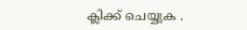ക്ലിക്ക് ചെയ്യുക .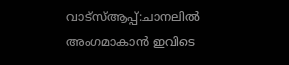വാട്സ്ആപ്പ്:ചാനലിൽ അംഗമാകാൻ ഇവിടെ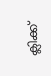ക്ലിക്ക്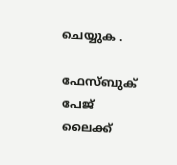ചെയ്യുക .

ഫേസ്ബുക് പേജ് ലൈക്ക്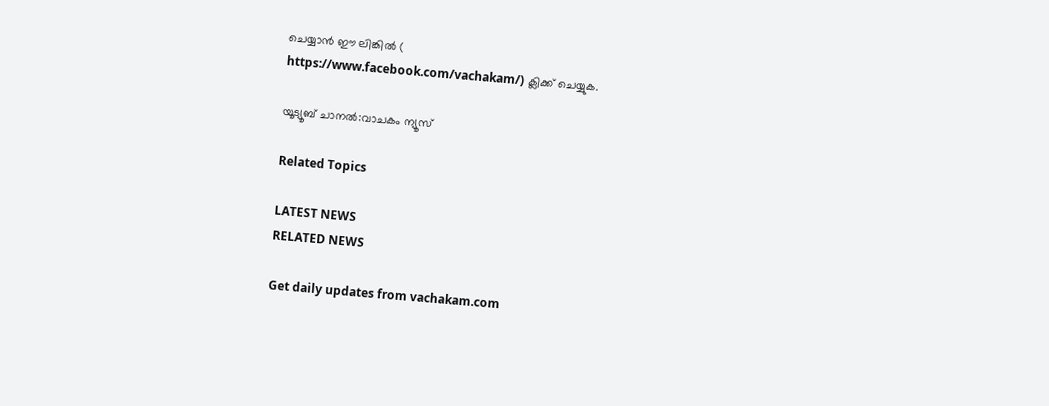ചെയ്യാൻ ഈ ലിങ്കിൽ (
https://www.facebook.com/vachakam/) ക്ലിക്ക് ചെയ്യുക.

യൂട്യൂബ് ചാനൽ:വാചകം ന്യൂസ്

Related Topics

LATEST NEWS
RELATED NEWS

Get daily updates from vachakam.com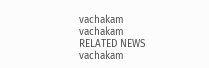vachakam
vachakam
RELATED NEWS
vachakam